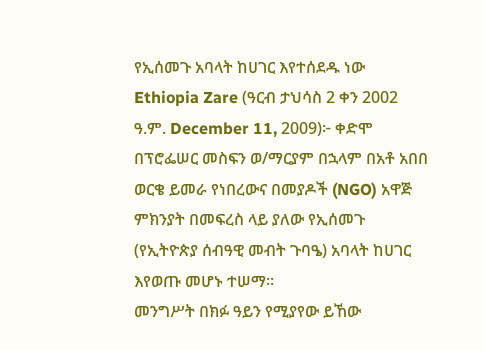የኢሰመጉ አባላት ከሀገር እየተሰደዱ ነው
Ethiopia Zare (ዓርብ ታህሳስ 2 ቀን 2002 ዓ.ም. December 11, 2009)፦ ቀድሞ በፕሮፌሠር መስፍን ወ/ማርያም በኋላም በአቶ አበበ ወርቄ ይመራ የነበረውና በመያዶች (NGO) አዋጅ ምክንያት በመፍረስ ላይ ያለው የኢሰመጉ (የኢትዮጵያ ሰብዓዊ መብት ጉባዔ) አባላት ከሀገር እየወጡ መሆኑ ተሠማ።
መንግሥት በክፉ ዓይን የሚያየው ይኸው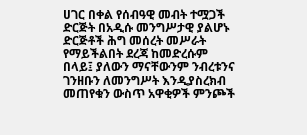ሀገር በቀል የሰብዓዊ መብት ተሟጋች ድርጅት በአዲሱ መንግሥታዊ ያልሆኑ ድርጅቶች ሕግ መሰረት መሥራት የማይችልበት ደረጃ ከመድረሱም በላይ፤ ያለውን ማናቸውንም ንብረቱንና ገንዘቡን ለመንግሥት እንዲያስረክብ መጠየቁን ውስጥ አዋቂዎች ምንጮች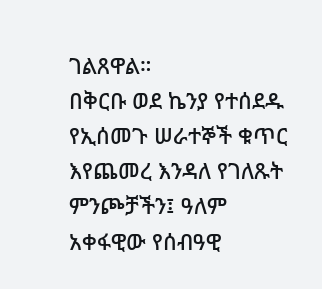ገልጸዋል።
በቅርቡ ወደ ኬንያ የተሰደዱ የኢሰመጉ ሠራተኞች ቁጥር እየጨመረ እንዳለ የገለጹት ምንጮቻችን፤ ዓለም አቀፋዊው የሰብዓዊ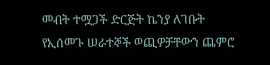መብት ተሟጋች ድርጅት ኬንያ ለገቡት የኢሰመጉ ሠራተኞች ወጪዎቻቸውን ጨምሮ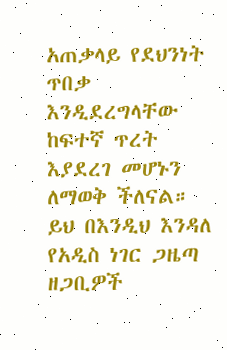አጠቃላይ የደህንነት ጥበቃ እንዲደረግላቸው ከፍተኛ ጥረት እያደረገ መሆኑን ለማወቅ ችለናል።
ይህ በእንዲህ እንዳለ የአዲስ ነገር ጋዜጣ ዘጋቢዎች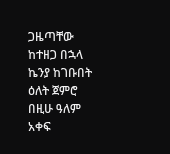ጋዜጣቸው ከተዘጋ በኋላ ኬንያ ከገቡበት ዕለት ጀምሮ በዚሁ ዓለም አቀፍ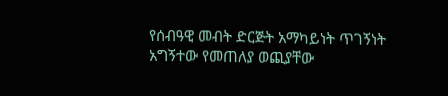የሰብዓዊ መብት ድርጅት አማካይነት ጥገኝነት አግኝተው የመጠለያ ወጪያቸው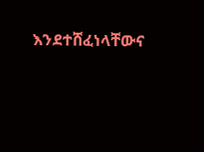እንደተሸፈነላቸውና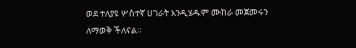ወደ ተለያዩ ሦስተኛ ሀገራት እንዲሄዱም ሙከራ መጀመሩን ለማወቅ ችለናል።